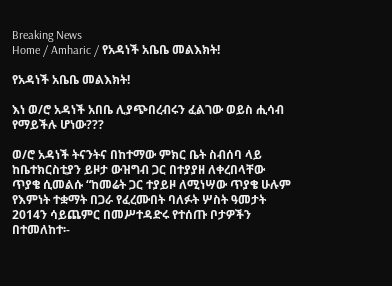Breaking News
Home / Amharic / የአዳነች አቤቤ መልእክት!

የአዳነች አቤቤ መልእክት!

እነ ወ/ሮ አዳነች አበቤ ሊያጭበረብሩን ፈልገው ወይስ ሒሳብ የማይችሉ ሆነው???

ወ/ሮ አዳነች ትናንትና በከተማው ምክር ቤት ስብሰባ ላይ ከቤተክርስቲያን ይዞታ ውዝግብ ጋር በተያያዘ ለቀረበላቸው ጥያቄ ሲመልሱ “ከመሬት ጋር ተያይዞ ለሚነሣው ጥያቄ ሁሉም የእምነት ተቋማት በጋራ የፈረሙበት ባለፉት ሦስት ዓመታት 2014ን ሳይጨምር በመሥተዳድሩ የተሰጡ ቦታዎችን በተመለከተ፡-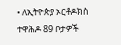• ለኢትዮጵያ ኦርቶዶክስ ተዋሕዶ 89 ቦታዎች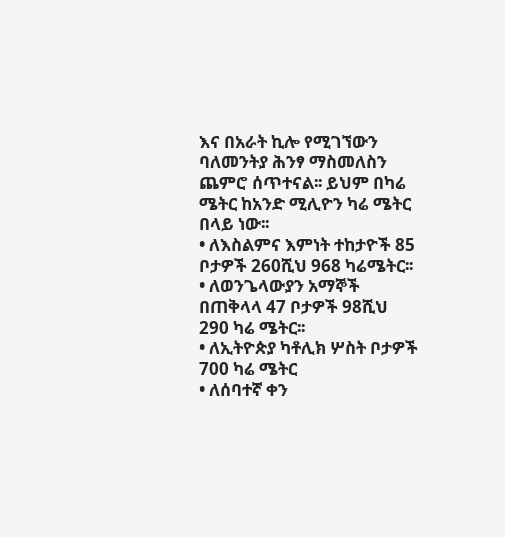እና በአራት ኪሎ የሚገኘውን ባለመንትያ ሕንፃ ማስመለስን ጨምሮ ሰጥተናል፡፡ ይህም በካሬ ሜትር ከአንድ ሚሊዮን ካሬ ሜትር በላይ ነው፡፡
• ለእስልምና እምነት ተከታዮች 85 ቦታዎች 260ሺህ 968 ካሬሜትር፡፡
• ለወንጌላውያን አማኞች በጠቅላላ 47 ቦታዎች 98ሺህ 290 ካሬ ሜትር፡፡
• ለኢትዮጵያ ካቶሊክ ሦስት ቦታዎች 700 ካሬ ሜትር
• ለሰባተኛ ቀን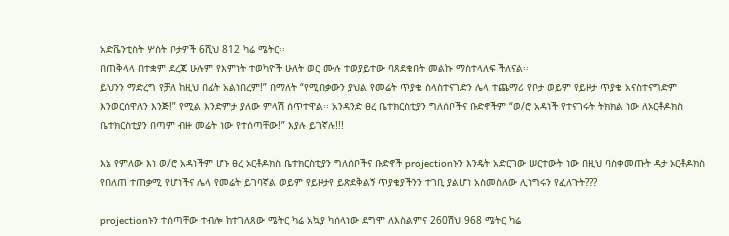አድቬንቲስት ሦስት ቦታዎች 6ሺህ 812 ካሬ ሜትር፡፡
በጠቅላላ በተቋም ደረጃ ሁሉም የእምነት ተወካዮች ሁለት ወር ሙሉ ተወያይተው ባጸደቁበት መልኩ ማስተላለፍ ችለናል፡፡
ይህንን ማድረግ የቻለ ከዚህ በፊት አልነበረም!” በማለት “የሚበቃውን ያህል የመሬት ጥያቄ ስላስተናገድን ሌላ ተጨማሪ የቦታ ወይም የይዞታ ጥያቄ አናስተናግድም እንወርሰዋለን እንጅ!” የሚል እንድምታ ያለው ምላሽ ሰጥተዋል፡፡ አንዳንድ ፀረ ቤተክርስቲያን ግለሰቦችና ቡድኖችም “ወ/ሮ አዳነች የተናገሩት ትክክል ነው ለኦርቶዶክስ ቤተክርስቲያን በጣም ብዙ መሬት ነው የተሰጣቸው!” እያሉ ይገኛሉ!!!

እኔ የምለው እነ ወ/ሮ አዳነችም ሆኑ ፀረ ኦርቶዶክስ ቤተክርስቲያን ግለሰቦችና ቡድኖች projectionኑን እንዴት አድርገው ሠርተውት ነው በዚህ ባስቀመጡት ዳታ ኦርቶዶክስ የበለጠ ተጠቃሚ የሆነችና ሌላ የመሬት ይገባኛል ወይም የይዞታየ ይጽደቅልኝ ጥያቄያችንን ተገቢ ያልሆነ አስመስለው ሊነግሩን የፈለጉት???

projectionኑን ተሰጣቸው ተብሎ ከተገለጸው ሜትር ካሬ አኳያ ካሰላነው ደግሞ ለእስልምና 260ሽህ 968 ሜትር ካሬ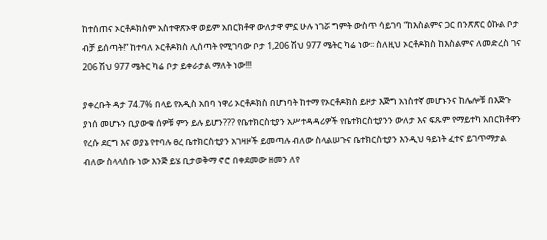ከተሰጠና ኦርቶዶክስም አስተዋጽኦዋ ወይም አበርክቶዋ ውለታዋ ምኗ ሁሉ ነገሯ ግምት ውስጥ ሳይገባ “ከእስልምና ጋር በንጽጽር ዕኩል ቦታ ብቻ ይሰጣት!” ከተባለ ኦርቶዶክስ ሊሰጣት የሚገባው ቦታ 1,206 ሽህ 977 ሜትር ካሬ ነው፡፡ ስለዚህ ኦርቶዶክስ ከእስልምና ለመድረስ ገና 206 ሽህ 977 ሜትር ካሬ ቦታ ይቀራታል ማለት ነው!!!

ያቀረቡት ዳታ 74.7% በላይ የአዲስ አበባ ነዋሪ ኦርቶዶክስ በሆነባት ከተማ የኦርቶዶክስ ይዞታ እጅግ አነስተኛ መሆኑንና ከሌሎቹ በእጅጉ ያነሰ መሆኑን ቢያውቁ ሰዎቹ ምን ይሉ ይሆን??? የቤተክርስቲያን አሥተዳዳሪዎች የቤተክርስቲያንን ውለታ እና ፍጹም የማይተካ አበርክቶዋን የረሱ ደርግ እና ወያኔ የተባሉ ፀረ ቤተክርስቲያን አገዛዞች ይመጣሉ ብለው ስላልሠጉና ቤተክርስቲያን እንዲህ ዓይነት ፈተና ይገጥማታል ብለው ስላላሰቡ ነው እንጅ ይሄ ቢታወቅማ ኖሮ በቀደመው ዘመን ለየ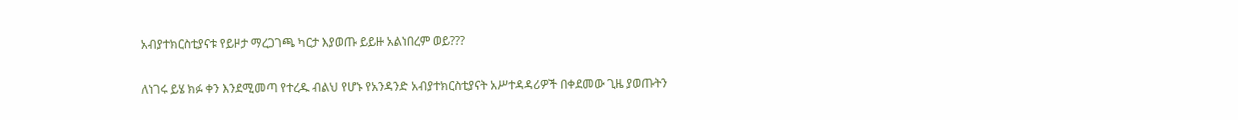አብያተክርስቲያናቱ የይዞታ ማረጋገጫ ካርታ እያወጡ ይይዙ አልነበረም ወይ???

ለነገሩ ይሄ ክፉ ቀን እንደሚመጣ የተረዱ ብልህ የሆኑ የአንዳንድ አብያተክርስቲያናት አሥተዳዳሪዎች በቀደመው ጊዜ ያወጡትን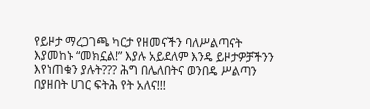የይዞታ ማረጋገጫ ካርታ የዘመናችን ባለሥልጣናት እያመከኑ “መክኗል!” እያሉ አይደለም እንዴ ይዞታዎቻችንን እየነጠቁን ያሉት??? ሕግ በሌለበትና ወንበዴ ሥልጣን በያዘበት ሀገር ፍትሕ የት አለና!!!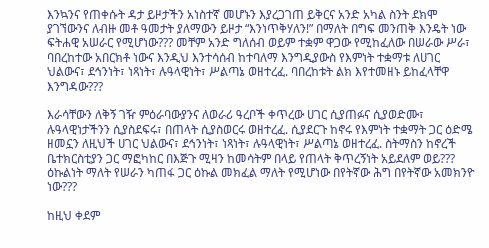እንኳንና የጠቀሱት ዳታ ይዞታችን አነስተኛ መሆኑን እያረጋገጠ ይቅርና አንድ አካል ስንት ደክሞ ያገኘውንና ለብዙ መቶ ዓመታት ያለማውን ይዞታ “እንነጥቅሃለን!” በማለት በግፍ መንጠቅ እንዴት ነው ፍትሐዊ አሠራር የሚሆነው??? መቸም አንድ ግለሰብ ወይም ተቋም ዋጋው የሚከፈለው በሠራው ሥራ፣ ባበረከተው አበርክቶ ነውና እንዲህ እንተሳሰብ ከተባለማ እንግዲያውስ የእምነት ተቋማቱ ለሀገር ህልውና፣ ደኅንነት፣ ነጻነት፣ ሉዓላዊነት፣ ሥልጣኔ ወዘተረፈ. ባበረከቱት ልክ እየተመዘኑ ይከፈላቸዋ እንግዳው???

እራሳቸውን ለቅኝ ገዥ ምዕራባውያንና ለወራሪ ዓረቦች ቀጥረው ሀገር ሲያጠፉና ሲያወድሙ፣ ሉዓላዊነታችንን ሲያስደፍሩ፣ በጠላት ሲያስወርሩ ወዘተረፈ. ሲያደርጉ ከኖሩ የእምነት ተቋማት ጋር ዕድሜ ዘመኗን ለዚህች ሀገር ህልውና፣ ደኅንነት፣ ነጻነት፣ ሉዓላዊነት፣ ሥልጣኔ ወዘተረፈ. ስትማስን ከኖረች ቤተክርስቲያን ጋር ማፎካከር በእጅጉ ሚዛን ከመሳትም በላይ የጠላት ቅጥረኝነት አይደለም ወይ??? ዕኩልነት ማለት የሠራን ካጠፋ ጋር ዕኩል መክፈል ማለት የሚሆነው በየትኛው ሕግ በየትኛው አመክንዮ ነው???

ከዚህ ቀደም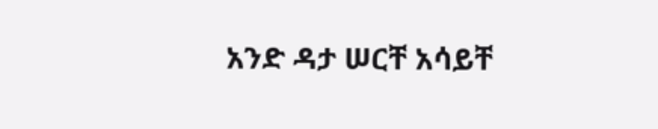አንድ ዳታ ሠርቸ አሳይቸ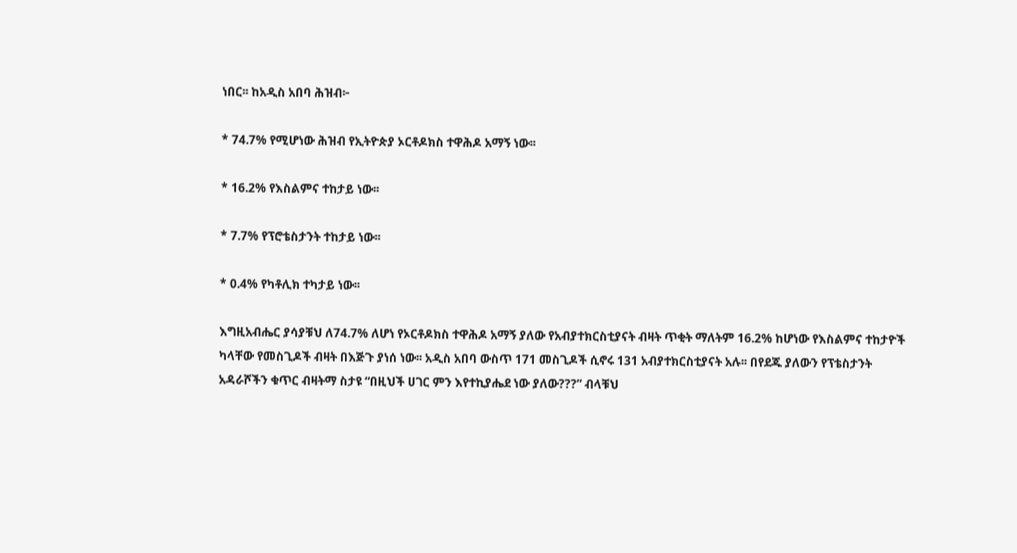ነበር፡፡ ከአዲስ አበባ ሕዝብ፦

* 74.7% የሚሆነው ሕዝብ የኢትዮጵያ ኦርቶዶክስ ተዋሕዶ አማኝ ነው፡፡

* 16.2% የእስልምና ተከታይ ነው፡፡

* 7.7% የፕሮቴስታንት ተከታይ ነው፡፡

* 0.4% የካቶሊክ ተካታይ ነው፡፡

እግዚአብሔር ያሳያቹህ ለ74.7% ለሆነ የኦርቶዶክስ ተዋሕዶ አማኝ ያለው የአብያተክርስቲያናት ብዛት ጥቂት ማለትም 16.2% ከሆነው የእስልምና ተከታዮች ካላቸው የመስጊዶች ብዛት በእጅጉ ያነሰ ነው፡፡ አዲስ አበባ ውስጥ 171 መስጊዶች ሲኖሩ 131 አብያተክርስቲያናት አሉ፡፡ በየደጁ ያለውን የፕቴስታንት አዳራሾችን ቁጥር ብዛትማ ስታዩ “በዚህች ሀገር ምን እየተኪያሔደ ነው ያለው???” ብላቹህ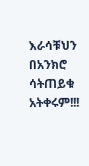እራሳቹህን በአንክሮ ሳትጠይቁ አትቀሩም!!!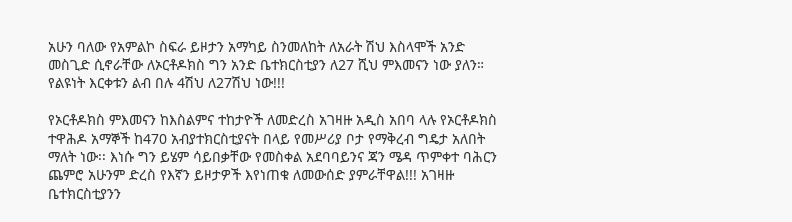አሁን ባለው የአምልኮ ስፍራ ይዞታን አማካይ ስንመለከት ለአራት ሽህ እስላሞች አንድ መስጊድ ሲኖራቸው ለኦርቶዶክስ ግን አንድ ቤተክርስቲያን ለ27 ሺህ ምእመናን ነው ያለን። የልዩነት እርቀቱን ልብ በሉ 4ሽህ ለ27ሽህ ነው!!!

የኦርቶዶክስ ምእመናን ከእስልምና ተከታዮች ለመድረስ አገዛዙ አዲስ አበባ ላሉ የኦርቶዶክስ ተዋሕዶ አማኞች ከ470 አብያተክርስቲያናት በላይ የመሥሪያ ቦታ የማቅረብ ግዴታ አለበት ማለት ነው፡፡ እነሱ ግን ይሄም ሳይበቃቸው የመስቀል አደባባይንና ጃን ሜዳ ጥምቀተ ባሕርን ጨምሮ አሁንም ድረስ የእኛን ይዞታዎች እየነጠቁ ለመውሰድ ያምራቸዋል!!! አገዛዙ ቤተክርስቲያንን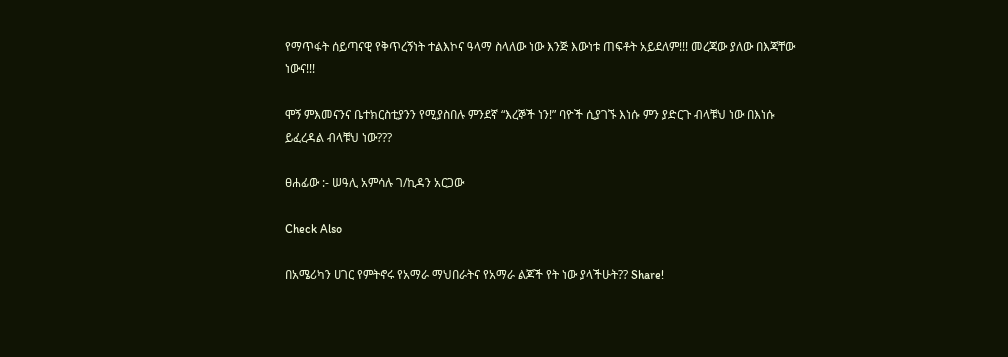የማጥፋት ሰይጣናዊ የቅጥረኝነት ተልእኮና ዓላማ ስላለው ነው እንጅ እውነቱ ጠፍቶት አይደለም!!! መረጃው ያለው በእጃቸው ነውና!!!

ሞኝ ምእመናንና ቤተክርስቲያንን የሚያስበሉ ምንደኛ “እረኞች ነን!” ባዮች ሲያገኙ እነሱ ምን ያድርጉ ብላቹህ ነው በእነሱ ይፈረዳል ብላቹህ ነው???

ፀሐፊው :- ሠዓሊ አምሳሉ ገ/ኪዳን አርጋው

Check Also

በአሜሪካን ሀገር የምትኖሩ የአማራ ማህበራትና የአማራ ልጆች የት ነው ያላችሁት?? Share!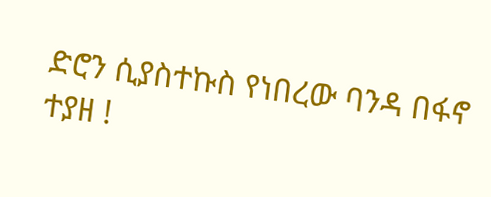ድሮን ሲያስተኩስ የነበረው ባንዳ በፋኖ ተያዘ !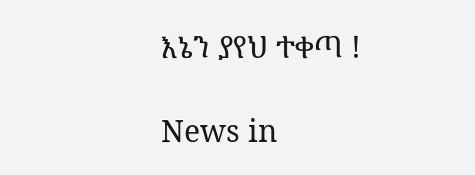እኔን ያየህ ተቀጣ !

News in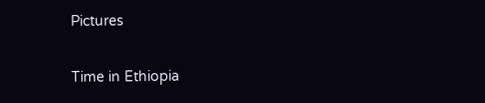Pictures

Time in Ethiopia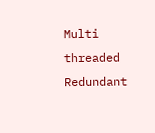Multi threaded Redundant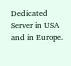Dedicated Server in USA and in Europe.